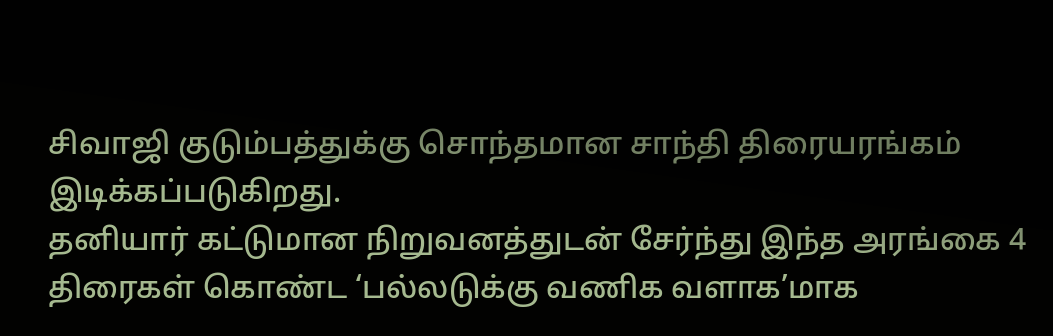சிவாஜி குடும்பத்துக்கு சொந்தமான சாந்தி திரையரங்கம் இடிக்கப்படுகிறது.
தனியார் கட்டுமான நிறுவனத்துடன் சேர்ந்து இந்த அரங்கை 4 திரைகள் கொண்ட ‘பல்லடுக்கு வணிக வளாக’மாக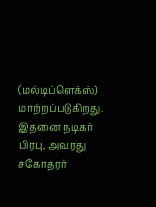(மல்டிப்ளெக்ஸ்) மாற்றப்படுகிறது.
இதனை நடிகர் பிரபு, அவரது சகோதரர்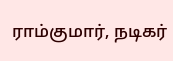ராம்குமார், நடிகர்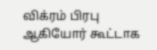விக்ரம் பிரபு ஆகியோர் கூட்டாக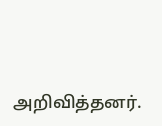அறிவித்தனர்.